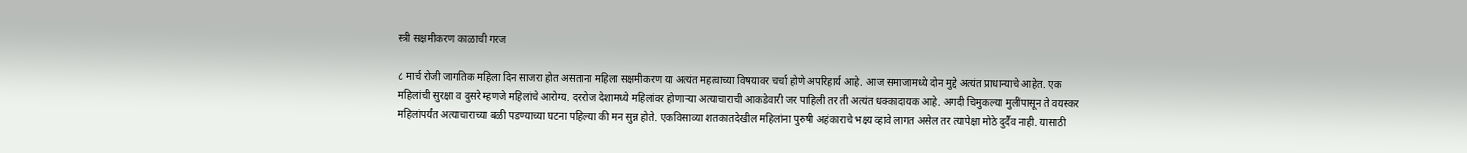स्त्री सक्षमीकरण काळाची गरज

८ मार्च रोजी जागतिक महिला दिन साजरा होत असताना महिला सक्षमीकरण या अत्यंत महत्वाच्या विषयावर चर्चा होणे अपरिहार्य आहे. आज समाजामध्ये दोन मुद्दे अत्यंत प्राधान्याचे आहेत. एक महिलांची सुरक्षा व दुसरे म्हणजे महिलांचे आरोग्य. दररोज देशामध्ये महिलांवर होणाऱ्या अत्याचाराची आकडेवारी जर पाहिली तर ती अत्यंत धक्कादायक आहे. अगदी चिमुकल्या मुलींपासून ते वयस्कर महिलांपर्यंत अत्याचाराच्या बळी पडण्याच्या घटना पहिल्या की मन सुन्न होते. एकविसाव्या शतकातदेखील महिलांना पुरुषी अहंकाराचे भक्ष्य व्हावे लागत असेल तर त्यापेक्षा मोठे दुर्दैव नाही. यासाठी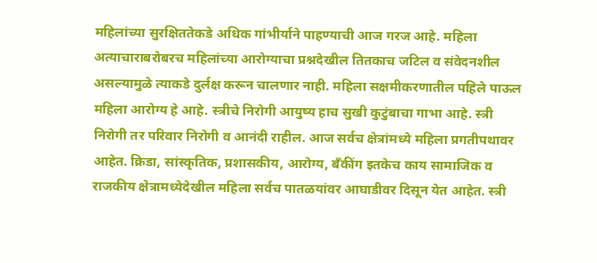महिलांच्या सुरक्षिततेकडे अधिक गांभीर्याने पाहण्याची आज गरज आहे. महिला अत्याचाराबरोबरच महिलांच्या आरोग्याचा प्रश्नदेखील तितकाच जटिल व संवेदनशील असल्यामुळे त्याकडे दुर्लक्ष करून चालणार नाही. महिला सक्षमीकरणातील पहिले पाऊल महिला आरोग्य हे आहे. स्त्रीचे निरोगी आयुष्य हाच सुखी कुटुंबाचा गाभा आहे. स्त्री निरोगी तर परिवार निरोगी व आनंदी राहील. आज सर्वच क्षेत्रांमध्‍ये महिला प्रगतीपथावर आहेत. क्रिडा, सांस्‍कृतिक, प्रशासकीय, आरोग्‍य, बॅंकींग इतकेच काय सामाजिक व राजकीय क्षेत्रामध्‍येदेखील महिला सर्वच पातळयांवर आघाडीवर दिसून येत आहेत. स्त्री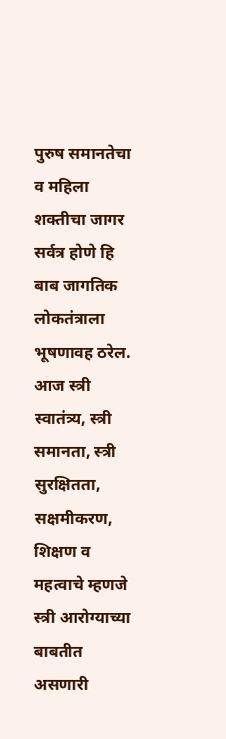पुरुष समानतेचा व महिला शक्तीचा जागर सर्वत्र होणे हि बाब जागतिक लोकतंत्राला भूषणावह ठरेल. आज स्त्री स्वातंत्र्य, स्त्री समानता, स्त्री सुरक्षितता, सक्षमीकरण, शिक्षण व महत्वाचे म्हणजे स्त्री आरोग्याच्या बाबतीत असणारी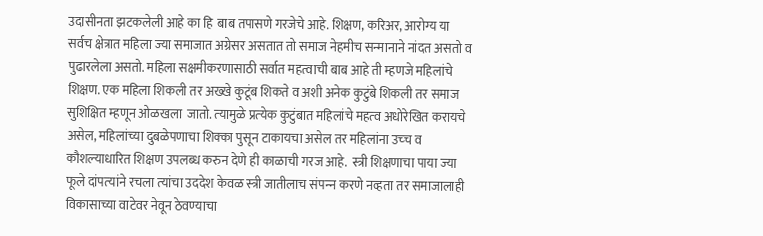उदासीनता झटकलेली आहे का हि  बाब तपासणे गरजेचे आहे. शिक्षण, करिअर, आरोग्‍य या सर्वच क्षेत्रात महिला ज्‍या समाजात अग्रेसर असतात तो समाज नेहमीच सन्‍मानाने नांदत असतो व पुढारलेला असतो. महिला सक्षमीकरणासाठी सर्वात महत्‍वाची बाब आहे ती म्‍हणजे महिलांचे शिक्षण. एक महिला शिकली तर अख्‍खे कुटूंब शिकते व अशी अनेक कुटुंबे शिकली तर समाज सुशिक्षित म्‍हणून ओळखला  जातो. त्‍यामुळे प्रत्‍येक कुटुंबात महिलांचे महत्‍व अधोरेखित करायचे असेल, महिलांच्‍या दुबळेपणाचा शिक्‍का पुसून टाकायचा असेल तर महिलांना उच्‍च व कौशल्‍याधारित शिक्षण उपलब्‍ध करुन देणे ही काळाची गरज आहे.  स्त्री शिक्षणाचा पाया ज्‍या फूले दांपत्‍यांने रचला त्‍यांचा उददेश केवळ स्‍त्री जातीलाच संपन्‍न करणे नव्‍हता तर समाजालाही विकासाच्‍या वाटेवर नेवून ठेवण्‍याचा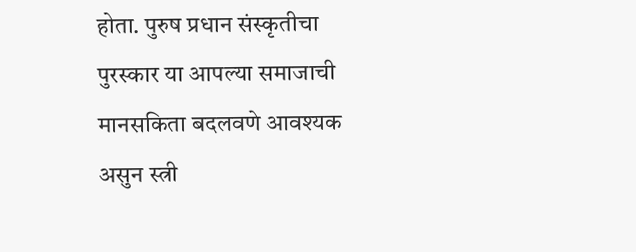होता. पुरुष प्रधान संस्‍कृतीचा पुरस्‍कार या आपल्‍या समाजाची मानसकिता बदलवणे आवश्‍यक असुन स्‍त्री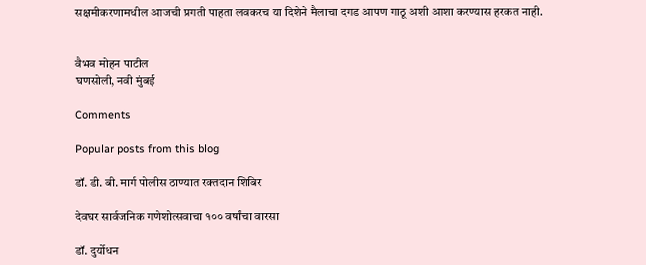सक्षमीकरणामधील आजची प्रगती पाहता लवकरच या दिशेने मैलाचा दगड आपण गाठू अशी आशा करण्‍यास हरकत नाही.


वैभव मोहन पाटील
घणसोली, नवी मुंबई

Comments

Popular posts from this blog

डॉ. डी. बी. मार्ग पोलीस ठाण्यात रक्तदान शिबिर

देवघर सार्वजनिक गणेशोत्सवाचा १०० वर्षांचा वारसा

डॉ. दुर्योधन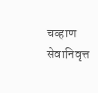चव्हाण सेवानिवृत्त